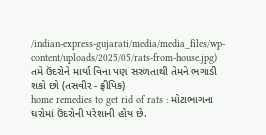/indian-express-gujarati/media/media_files/wp-content/uploads/2025/05/rats-from-house.jpg)
તમે ઉંદરોને માર્યા વિના પણ સરળતાથી તેમને ભગાડી શકો છો (તસવીર - ફ્રીપિક)
home remedies to get rid of rats : મોટાભાગના ઘરોમાં ઉંદરોની પરેશાની હોય છે.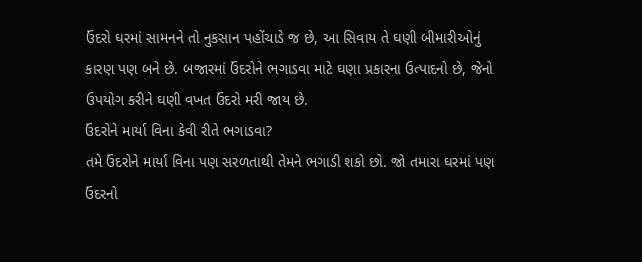ઉંદરો ઘરમાં સામનને તો નુકસાન પહોંચાડે જ છે, આ સિવાય તે ઘણી બીમારીઓનું કારણ પણ બને છે. બજારમાં ઉંદરોને ભગાડવા માટે ઘણા પ્રકારના ઉત્પાદનો છે, જેનો ઉપયોગ કરીને ઘણી વખત ઉંદરો મરી જાય છે.
ઉંદરોને માર્યા વિના કેવી રીતે ભગાડવા?
તમે ઉંદરોને માર્યા વિના પણ સરળતાથી તેમને ભગાડી શકો છો. જો તમારા ઘરમાં પણ ઉંદરનો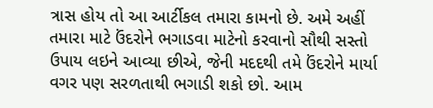ત્રાસ હોય તો આ આર્ટીકલ તમારા કામનો છે. અમે અહીં તમારા માટે ઉંદરોને ભગાડવા માટેનો કરવાનો સૌથી સસ્તો ઉપાય લઇને આવ્યા છીએ, જેની મદદથી તમે ઉંદરોને માર્યા વગર પણ સરળતાથી ભગાડી શકો છો. આમ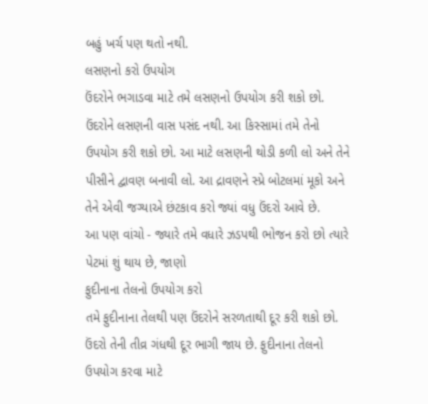બહું ખર્ચ પણ થતો નથી.
લસણનો કરો ઉપયોગ
ઉંદરોને ભગાડવા માટે તમે લસણનો ઉપયોગ કરી શકો છો. ઉંદરોને લસણની વાસ પસંદ નથી. આ કિસ્સામાં તમે તેનો ઉપયોગ કરી શકો છો. આ માટે લસણની થોડી કળી લો અને તેને પીસીને દ્વાવણ બનાવી લો. આ દ્રાવણને સ્પ્રે બોટલમાં મૂકો અને તેને એવી જગ્યાએ છંટકાવ કરો જ્યાં વધુ ઉંદરો આવે છે.
આ પણ વાંચો - જ્યારે તમે વધારે ઝડપથી ભોજન કરો છો ત્યારે પેટમાં શું થાય છે, જાણો
ફુદીનાના તેલનો ઉપયોગ કરો
તમે ફુદીનાના તેલથી પણ ઉંદરોને સરળતાથી દૂર કરી શકો છો. ઉંદરો તેની તીવ્ર ગંધથી દૂર ભાગી જાય છે. ફુદીનાના તેલનો ઉપયોગ કરવા માટે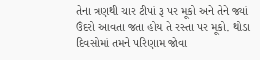તેના ત્રણથી ચાર ટીપાં રૂ પર મૂકો અને તેને જ્યાં ઉંદરો આવતા જતા હોય તે રસ્તા પર મૂકો. થોડા દિવસોમાં તમને પરિણામ જોવા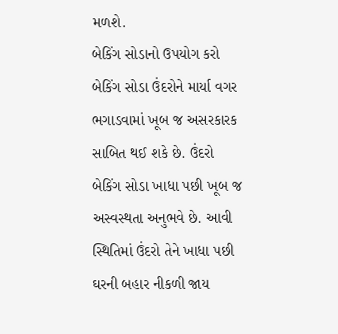મળશે.
બેકિંગ સોડાનો ઉપયોગ કરો
બેકિંગ સોડા ઉંદરોને માર્યા વગર ભગાડવામાં ખૂબ જ અસરકારક સાબિત થઈ શકે છે. ઉંદરો બેકિંગ સોડા ખાધા પછી ખૂબ જ અસ્વસ્થતા અનુભવે છે. આવી સ્થિતિમાં ઉંદરો તેને ખાધા પછી ઘરની બહાર નીકળી જાય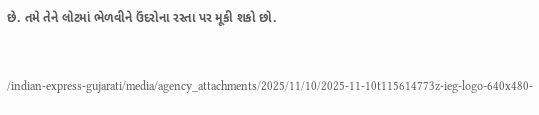છે. તમે તેને લોટમાં ભેળવીને ઉંદરોના રસ્તા પર મૂકી શકો છો.


/indian-express-gujarati/media/agency_attachments/2025/11/10/2025-11-10t115614773z-ieg-logo-640x480-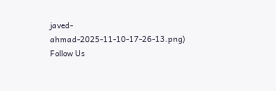javed-ahmad-2025-11-10-17-26-13.png)
Follow Us